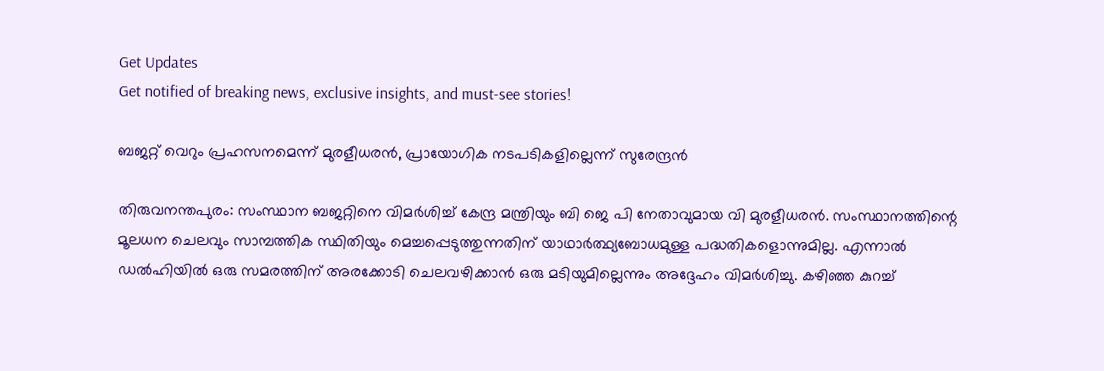Get Updates
Get notified of breaking news, exclusive insights, and must-see stories!

ബജറ്റ് വെറും പ്രഹസനമെന്ന് മുരളീധരന്‍, പ്രായോഗിക നടപടികളില്ലെന്ന് സുരേന്ദ്രന്‍

തിരുവനന്തപുരം: സംസ്ഥാന ബജറ്റിനെ വിമര്‍ശിച്ച് കേന്ദ്ര മന്ത്രിയും ബി ജെ പി നേതാവുമായ വി മുരളീധരന്‍. സംസ്ഥാനത്തിന്റെ മൂലധന ചെലവും സാമ്പത്തിക സ്ഥിതിയും മെച്ചപ്പെടുത്തുന്നതിന് യാഥാര്‍ത്ഥ്യബോധമുള്ള പദ്ധതികളൊന്നുമില്ല. എന്നാല്‍ ഡല്‍ഹിയില്‍ ഒരു സമരത്തിന് അരക്കോടി ചെലവഴിക്കാന്‍ ഒരു മടിയുമില്ലെന്നും അദ്ദേഹം വിമര്‍ശിച്ചു. കഴിഞ്ഞ കുറച്ച്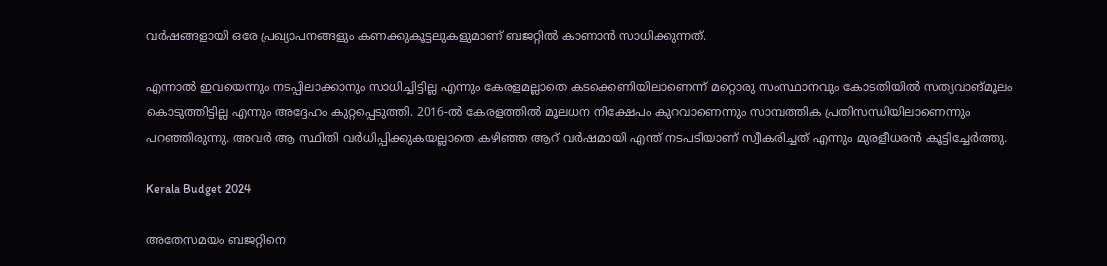വര്‍ഷങ്ങളായി ഒരേ പ്രഖ്യാപനങ്ങളും കണക്കുകൂട്ടലുകളുമാണ് ബജറ്റില്‍ കാണാന്‍ സാധിക്കുന്നത്.

എന്നാല്‍ ഇവയെന്നും നടപ്പിലാക്കാനും സാധിച്ചിട്ടില്ല എന്നും കേരളമല്ലാതെ കടക്കെണിയിലാണെന്ന് മറ്റൊരു സംസ്ഥാനവും കോടതിയില്‍ സത്യവാങ്മൂലം കൊടുത്തിട്ടില്ല എന്നും അദ്ദേഹം കുറ്റപ്പെടുത്തി. 2016-ല്‍ കേരളത്തില്‍ മൂലധന നിക്ഷേപം കുറവാണെന്നും സാമ്പത്തിക പ്രതിസന്ധിയിലാണെന്നും പറഞ്ഞിരുന്നു. അവര്‍ ആ സ്ഥിതി വര്‍ധിപ്പിക്കുകയല്ലാതെ കഴിഞ്ഞ ആറ് വര്‍ഷമായി എന്ത് നടപടിയാണ് സ്വീകരിച്ചത് എന്നും മുരളീധരന്‍ കൂട്ടിച്ചേര്‍ത്തു.

Kerala Budget 2024

അതേസമയം ബജറ്റിനെ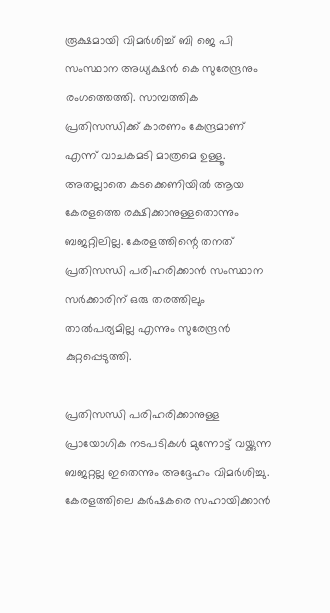രൂക്ഷമായി വിമര്‍ശിച്ച് ബി ജെ പി സംസ്ഥാന അധ്യക്ഷന്‍ കെ സുരേന്ദ്രനും രംഗത്തെത്തി. സാമ്പത്തിക പ്രതിസന്ധിക്ക് കാരണം കേന്ദ്രമാണ് എന്ന് വാചകമടി മാത്രമെ ഉള്ളൂ. അതല്ലാതെ കടക്കെണിയില്‍ ആയ കേരളത്തെ രക്ഷിക്കാനുള്ളതൊന്നും ബജറ്റിലില്ല. കേരളത്തിന്റെ തനത് പ്രതിസന്ധി പരിഹരിക്കാന്‍ സംസ്ഥാന സര്‍ക്കാരിന് ഒരു തരത്തിലും താല്‍പര്യമില്ല എന്നും സുരേന്ദ്രന്‍ കുറ്റപ്പെടുത്തി.

പ്രതിസന്ധി പരിഹരിക്കാനുള്ള പ്രായോഗിക നടപടികള്‍ മുന്നോട്ട് വയ്ക്കുന്ന ബജറ്റല്ല ഇതെന്നും അദ്ദേഹം വിമര്‍ശിച്ചു. കേരളത്തിലെ കര്‍ഷകരെ സഹായിക്കാന്‍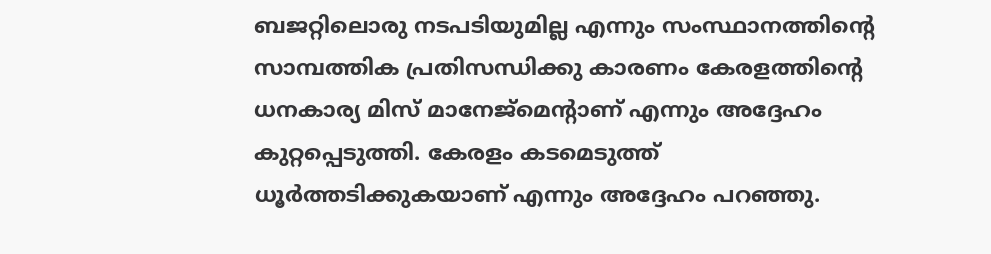ബജറ്റിലൊരു നടപടിയുമില്ല എന്നും സംസ്ഥാനത്തിന്റെ സാമ്പത്തിക പ്രതിസന്ധിക്കു കാരണം കേരളത്തിന്റെ ധനകാര്യ മിസ് മാനേജ്‌മെന്റാണ് എന്നും അദ്ദേഹം കുറ്റപ്പെടുത്തി. കേരളം കടമെടുത്ത് ധൂര്‍ത്തടിക്കുകയാണ് എന്നും അദ്ദേഹം പറഞ്ഞു.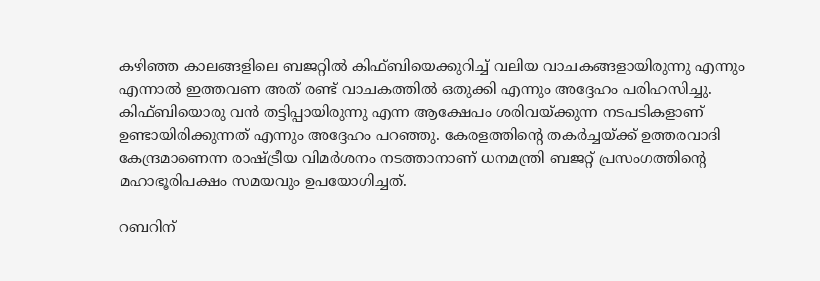കഴിഞ്ഞ കാലങ്ങളിലെ ബജറ്റില്‍ കിഫ്ബിയെക്കുറിച്ച് വലിയ വാചകങ്ങളായിരുന്നു എന്നും എന്നാല്‍ ഇത്തവണ അത് രണ്ട് വാചകത്തില്‍ ഒതുക്കി എന്നും അദ്ദേഹം പരിഹസിച്ചു. കിഫ്ബിയൊരു വന്‍ തട്ടിപ്പായിരുന്നു എന്ന ആക്ഷേപം ശരിവയ്ക്കുന്ന നടപടികളാണ് ഉണ്ടായിരിക്കുന്നത് എന്നും അദ്ദേഹം പറഞ്ഞു. കേരളത്തിന്റെ തകര്‍ച്ചയ്ക്ക് ഉത്തരവാദി കേന്ദ്രമാണെന്ന രാഷ്ട്രീയ വിമര്‍ശനം നടത്താനാണ് ധനമന്ത്രി ബജറ്റ് പ്രസംഗത്തിന്റെ മഹാഭൂരിപക്ഷം സമയവും ഉപയോഗിച്ചത്.

റബറിന്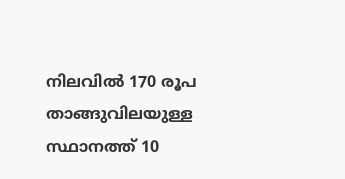നിലവില്‍ 170 രൂപ താങ്ങുവിലയുള്ള സ്ഥാനത്ത് 10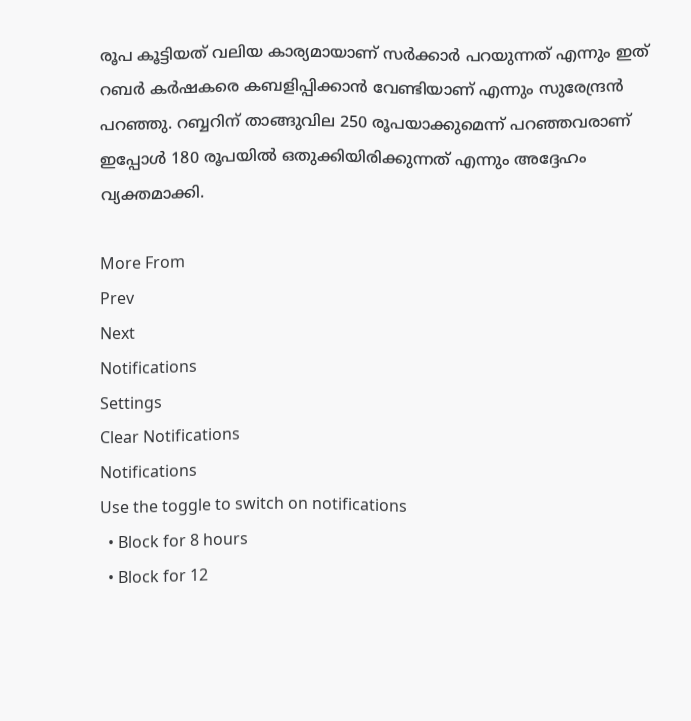രൂപ കൂട്ടിയത് വലിയ കാര്യമായാണ് സര്‍ക്കാര്‍ പറയുന്നത് എന്നും ഇത് റബര്‍ കര്‍ഷകരെ കബളിപ്പിക്കാന്‍ വേണ്ടിയാണ് എന്നും സുരേന്ദ്രന്‍ പറഞ്ഞു. റബ്ബറിന് താങ്ങുവില 250 രൂപയാക്കുമെന്ന് പറഞ്ഞവരാണ് ഇപ്പോള്‍ 180 രൂപയില്‍ ഒതുക്കിയിരിക്കുന്നത് എന്നും അദ്ദേഹം വ്യക്തമാക്കി.

More From
Prev
Next
Notifications
Settings
Clear Notifications
Notifications
Use the toggle to switch on notifications
  • Block for 8 hours
  • Block for 12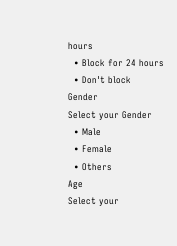hours
  • Block for 24 hours
  • Don't block
Gender
Select your Gender
  • Male
  • Female
  • Others
Age
Select your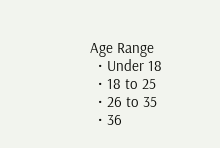Age Range
  • Under 18
  • 18 to 25
  • 26 to 35
  • 36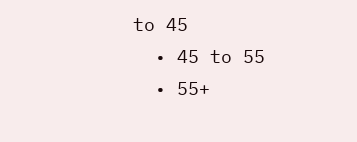to 45
  • 45 to 55
  • 55+